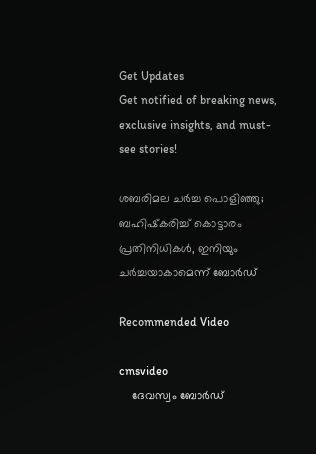Get Updates
Get notified of breaking news, exclusive insights, and must-see stories!

ശബരിമല ചര്‍ച്ച പൊളിഞ്ഞു; ബഹിഷ്‌കരിച്ച് കൊട്ടാരം പ്രതിനിധികള്‍, ഇനിയും ചര്‍ച്ചയാകാമെന്ന് ബോര്‍ഡ്

Recommended Video

cmsvideo
    ദേവസ്വം ബോര്‍ഡ്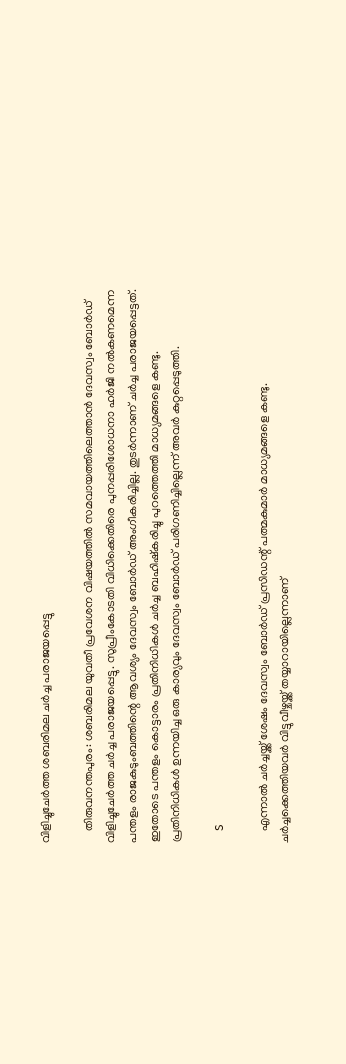വിളിച്ചുചേര്‍ത്ത ശബരിമല ചര്‍ച്ച പരാജയപ്പെട്ടു

    തിരുവനന്തപുരം: ശബരിമല യുവതീ പ്രവേശന വിഷയത്തില്‍ സമവായത്തിലെത്താന്‍ ദേവസ്വം ബോര്‍ഡ് വിളിച്ചുചേര്‍ത്ത ചര്‍ച്ച പരാജയപ്പെട്ടു. സുപ്രീംകോടതി വിധിക്കെതിരെ പുനപ്പരിശോധനാ ഹര്‍ജി നല്‍കണമെന്ന പന്തളം രാജകുടുംബത്തിന്റെ ആവശ്യം ദേവസ്വം ബോര്‍ഡ് അംഗീകരിച്ചില്ല. തുടര്‍ന്നാണ് ചര്‍ച്ച പരാജയപ്പെട്ടത്. ഇതോടെ പന്തളം കൊട്ടാരം പ്രതിനിധികള്‍ ചര്‍ച്ച ബഹിഷ്‌കരിച്ചു പുറത്തെത്തി മാധ്യമങ്ങളെ കണ്ടു. പ്രതിനിധികള്‍ ഉന്നയിച്ച ഒരു കാര്യവും ദേവസ്വം ബോര്‍ഡ് പരിഗണിച്ചില്ലെന്ന് അവര്‍ കുറ്റപ്പെടുത്തി.

    S

    എന്നാല്‍ ചര്‍ച്ചയ്ക്ക് ശേഷം ദേവസ്വം ബോര്‍ഡ് പ്രസിഡന്റ് പത്മകുമാര്‍ മാധ്യമങ്ങളെ കണ്ടു. ചര്‍ച്ചക്കെത്തിയവര്‍ വിട്ടുവീഴ്ചയ്ക്ക് തയ്യാറായില്ലെന്നാണ്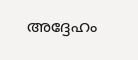അദ്ദേഹം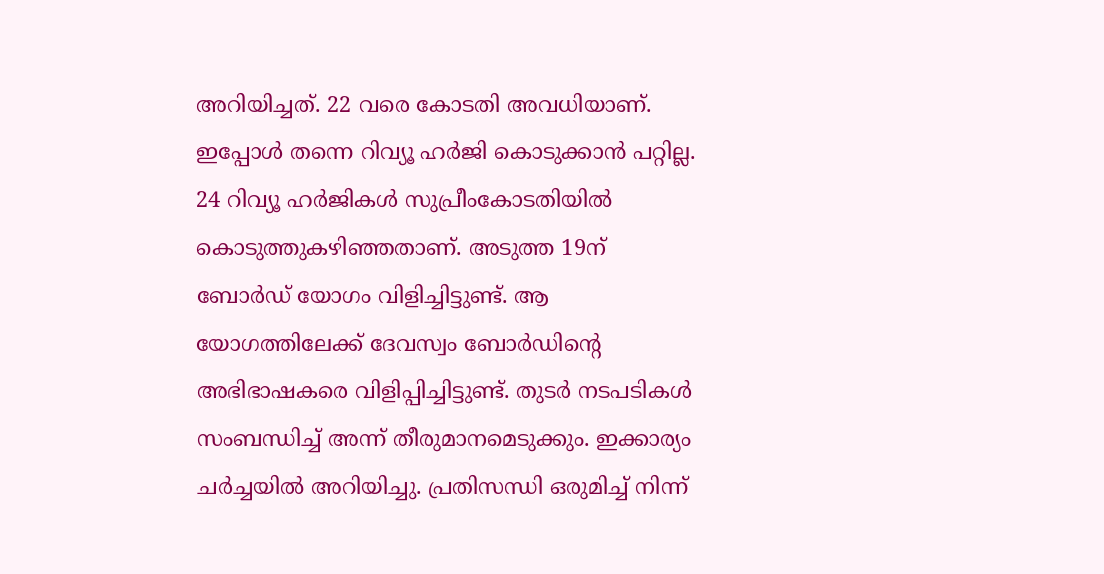അറിയിച്ചത്. 22 വരെ കോടതി അവധിയാണ്. ഇപ്പോള്‍ തന്നെ റിവ്യൂ ഹര്‍ജി കൊടുക്കാന്‍ പറ്റില്ല. 24 റിവ്യൂ ഹര്‍ജികള്‍ സുപ്രീംകോടതിയില്‍ കൊടുത്തുകഴിഞ്ഞതാണ്. അടുത്ത 19ന് ബോര്‍ഡ് യോഗം വിളിച്ചിട്ടുണ്ട്. ആ യോഗത്തിലേക്ക് ദേവസ്വം ബോര്‍ഡിന്റെ അഭിഭാഷകരെ വിളിപ്പിച്ചിട്ടുണ്ട്. തുടര്‍ നടപടികള്‍ സംബന്ധിച്ച് അന്ന് തീരുമാനമെടുക്കും. ഇക്കാര്യം ചര്‍ച്ചയില്‍ അറിയിച്ചു. പ്രതിസന്ധി ഒരുമിച്ച് നിന്ന്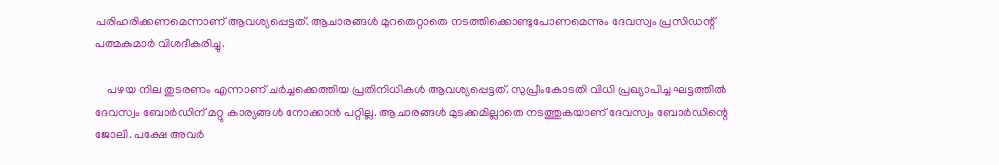പരിഹരിക്കണമെന്നാണ് ആവശ്യപ്പെട്ടത്. ആചാരങ്ങള്‍ മുറതെറ്റാതെ നടത്തിക്കൊണ്ടുപോണമെന്നും ദേവസ്വം പ്രസിഡന്റ് പത്മകുമാര്‍ വിശദീകരിച്ചു.

    പഴയ നില തുടരണം എന്നാണ് ചര്‍ച്ചക്കെത്തിയ പ്രതിനിധികള്‍ ആവശ്യപ്പെട്ടത്. സുപ്രീംകോടതി വിധി പ്രഖ്യാപിച്ച ഘട്ടത്തില്‍ ദേവസ്വം ബോര്‍ഡിന് മറ്റു കാര്യങ്ങള്‍ നോക്കാന്‍ പറ്റില്ല. ആചാരങ്ങള്‍ മുടക്കമില്ലാതെ നടത്തുകയാണ് ദേവസ്വം ബോര്‍ഡിന്റെ ജോലി. പക്ഷേ അവര്‍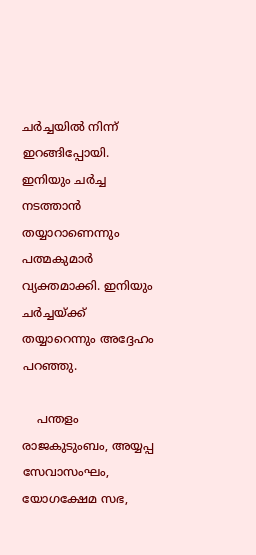ചര്‍ച്ചയില്‍ നിന്ന് ഇറങ്ങിപ്പോയി. ഇനിയും ചര്‍ച്ച നടത്താന്‍ തയ്യാറാണെന്നും പത്മകുമാര്‍ വ്യക്തമാക്കി. ഇനിയും ചര്‍ച്ചയ്ക്ക് തയ്യാറെന്നും അദ്ദേഹം പറഞ്ഞു.

    പന്തളം രാജകുടുംബം, അയ്യപ്പ സേവാസംഘം, യോഗക്ഷേമ സഭ,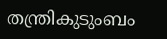തന്ത്രികുടുംബം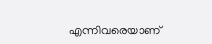എന്നിവരെയാണ്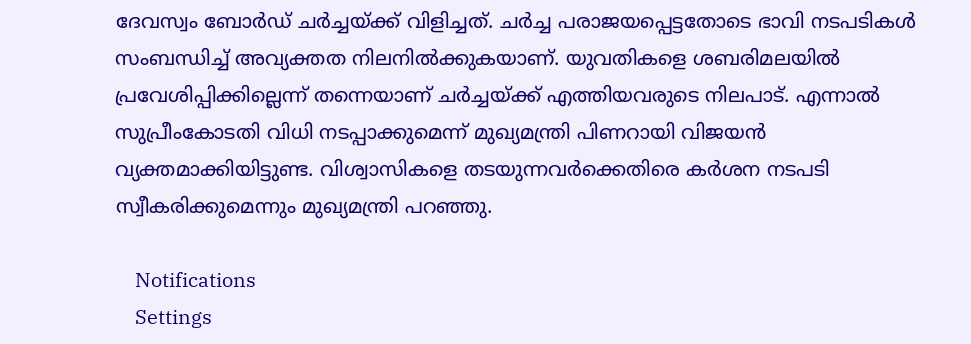ദേവസ്വം ബോര്‍ഡ് ചര്‍ച്ചയ്ക്ക് വിളിച്ചത്. ചര്‍ച്ച പരാജയപ്പെട്ടതോടെ ഭാവി നടപടികള്‍ സംബന്ധിച്ച് അവ്യക്തത നിലനില്‍ക്കുകയാണ്. യുവതികളെ ശബരിമലയില്‍ പ്രവേശിപ്പിക്കില്ലെന്ന് തന്നെയാണ് ചര്‍ച്ചയ്ക്ക് എത്തിയവരുടെ നിലപാട്. എന്നാല്‍ സുപ്രീംകോടതി വിധി നടപ്പാക്കുമെന്ന് മുഖ്യമന്ത്രി പിണറായി വിജയന്‍ വ്യക്തമാക്കിയിട്ടുണ്ട. വിശ്വാസികളെ തടയുന്നവര്‍ക്കെതിരെ കര്‍ശന നടപടി സ്വീകരിക്കുമെന്നും മുഖ്യമന്ത്രി പറഞ്ഞു.

    Notifications
    Settings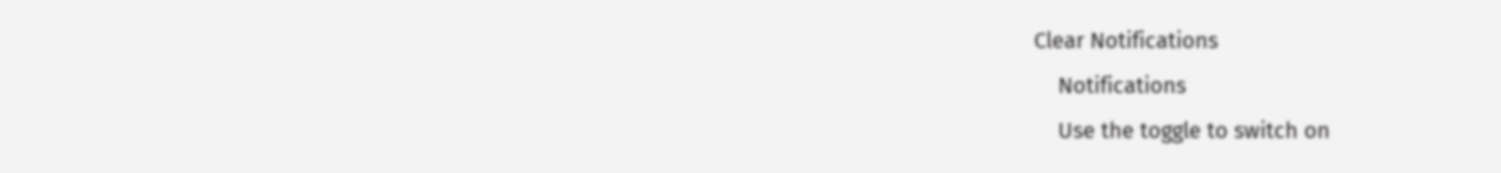Clear Notifications
    Notifications
    Use the toggle to switch on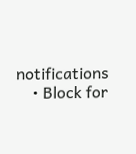notifications
    • Block for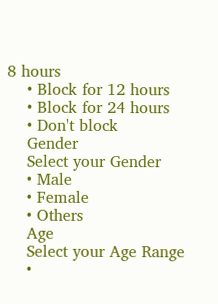8 hours
    • Block for 12 hours
    • Block for 24 hours
    • Don't block
    Gender
    Select your Gender
    • Male
    • Female
    • Others
    Age
    Select your Age Range
    •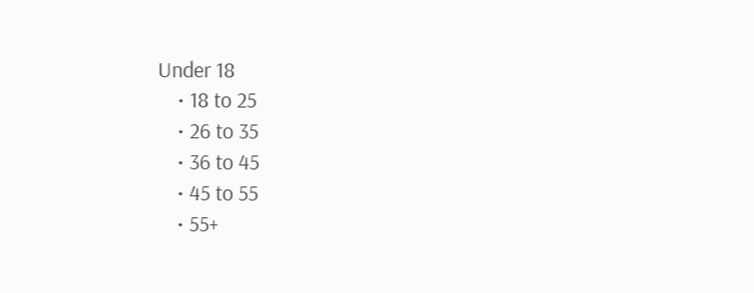Under 18
    • 18 to 25
    • 26 to 35
    • 36 to 45
    • 45 to 55
    • 55+